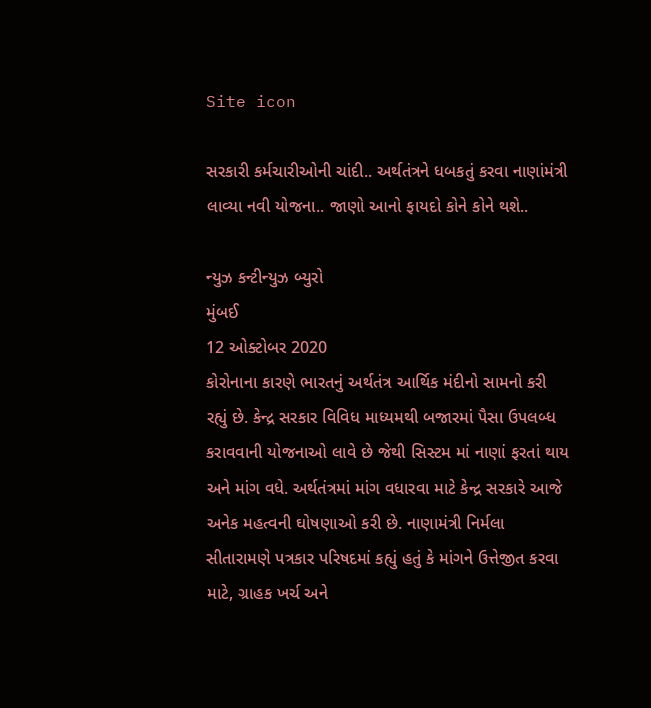Site icon

સરકારી કર્મચારીઓની ચાંદી.. અર્થતંત્રને ધબકતું કરવા નાણાંમંત્રી લાવ્યા નવી યોજના.. જાણો આનો ફાયદો કોને કોને થશે..

ન્યુઝ કન્ટીન્યુઝ બ્યુરો
મુંબઈ
12 ઓક્ટોબર 2020
કોરોનાના કારણે ભારતનું અર્થતંત્ર આર્થિક મંદીનો સામનો કરી રહ્યું છે. કેન્દ્ર સરકાર વિવિધ માધ્યમથી બજારમાં પૈસા ઉપલબ્ધ કરાવવાની યોજનાઓ લાવે છે જેથી સિસ્ટમ માં નાણાં ફરતાં થાય અને માંગ વધે. અર્થતંત્રમાં માંગ વધારવા માટે કેન્દ્ર સરકારે આજે  અનેક મહત્વની ઘોષણાઓ કરી છે. નાણામંત્રી નિર્મલા સીતારામણે પત્રકાર પરિષદમાં કહ્યું હતું કે માંગને ઉત્તેજીત કરવા માટે, ગ્રાહક ખર્ચ અને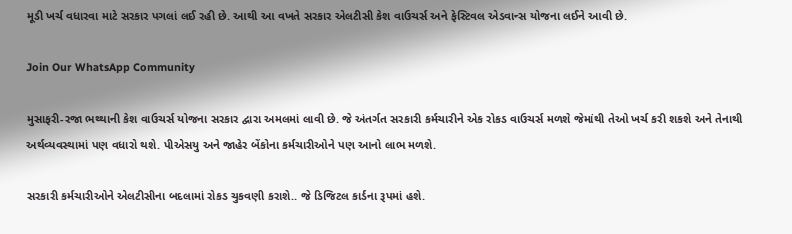મૂડી ખર્ચ વધારવા માટે સરકાર પગલાં લઈ રહી છે. આથી આ વખતે સરકાર એલટીસી કેશ વાઉચર્સ અને ફેસ્ટિવલ એડવાન્સ યોજના લઈને આવી છે.

Join Our WhatsApp Community

મુસાફરી-રજા ભથ્થાની કેશ વાઉચર્સ યોજના સરકાર દ્વારા અમલમાં લાવી છે. જે અંતર્ગત સરકારી કર્મચારીને એક રોકડ વાઉચર્સ મળશે જેમાંથી તેઓ ખર્ચ કરી શકશે અને તેનાથી અર્થવ્યવસ્થામાં પણ વધારો થશે. પીએસયુ અને જાહેર બેંકોના કર્મચારીઓને પણ આનો લાભ મળશે.

સરકારી કર્મચારીઓને એલટીસીના બદલામાં રોકડ ચુકવણી કરાશે.. જે ડિજિટલ કાર્ડના રૂપમાં હશે.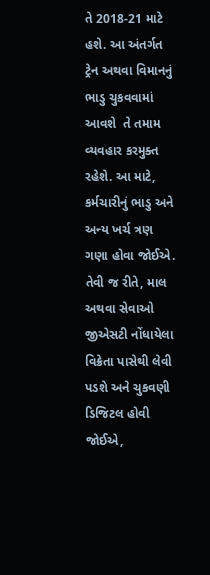તે 2018-21 માટે હશે. આ અંતર્ગત ટ્રેન અથવા વિમાનનું ભાડુ ચુકવવામાં આવશે  તે તમામ વ્યવહાર કરમુક્ત રહેશે. આ માટે, કર્મચારીનું ભાડુ અને અન્ય ખર્ચ ત્રણ ગણા હોવા જોઈએ. તેવી જ રીતે, માલ અથવા સેવાઓ જીએસટી નોંધાયેલા વિક્રેતા પાસેથી લેવી પડશે અને ચુકવણી ડિજિટલ હોવી જોઈએ,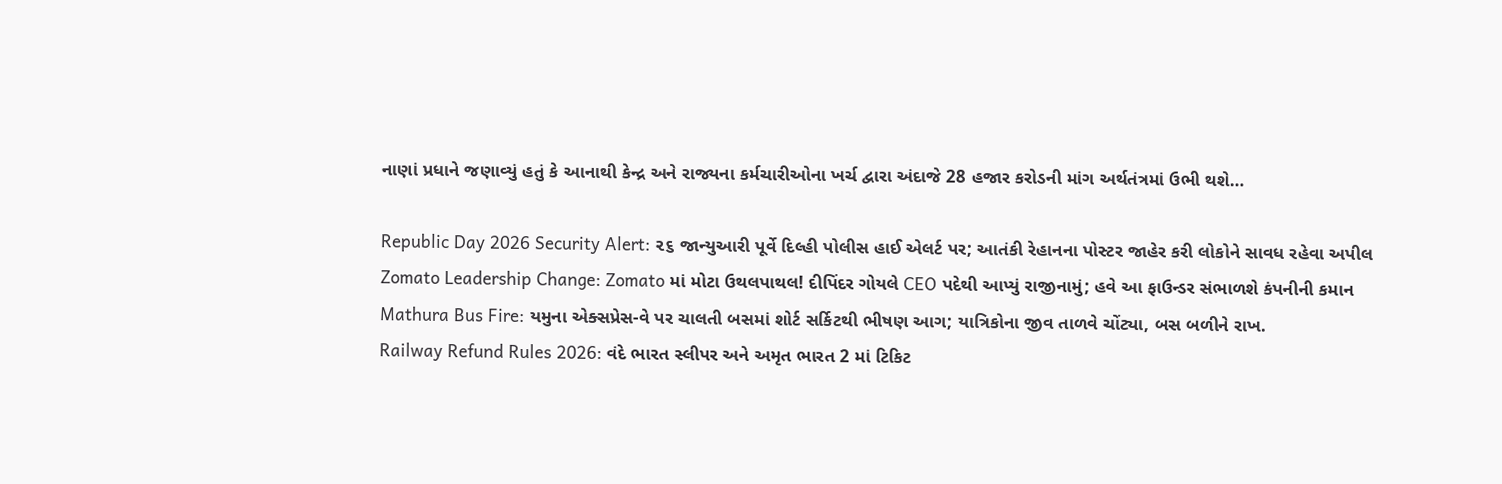નાણાં પ્રધાને જણાવ્યું હતું કે આનાથી કેન્દ્ર અને રાજ્યના કર્મચારીઓના ખર્ચ દ્વારા અંદાજે 28 હજાર કરોડની માંગ અર્થતંત્રમાં ઉભી થશે…

Republic Day 2026 Security Alert: ૨૬ જાન્યુઆરી પૂર્વે દિલ્હી પોલીસ હાઈ એલર્ટ પર; આતંકી રેહાનના પોસ્ટર જાહેર કરી લોકોને સાવધ રહેવા અપીલ
Zomato Leadership Change: Zomato માં મોટા ઉથલપાથલ! દીપિંદર ગોયલે CEO પદેથી આપ્યું રાજીનામું; હવે આ ફાઉન્ડર સંભાળશે કંપનીની કમાન
Mathura Bus Fire: યમુના એક્સપ્રેસ-વે પર ચાલતી બસમાં શોર્ટ સર્કિટથી ભીષણ આગ; યાત્રિકોના જીવ તાળવે ચોંટ્યા, બસ બળીને રાખ.
Railway Refund Rules 2026: વંદે ભારત સ્લીપર અને અમૃત ભારત 2 માં ટિકિટ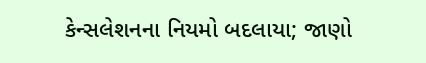કેન્સલેશનના નિયમો બદલાયા; જાણો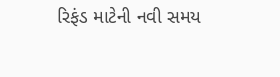રિફંડ માટેની નવી સમય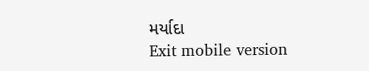મર્યાદા
Exit mobile version